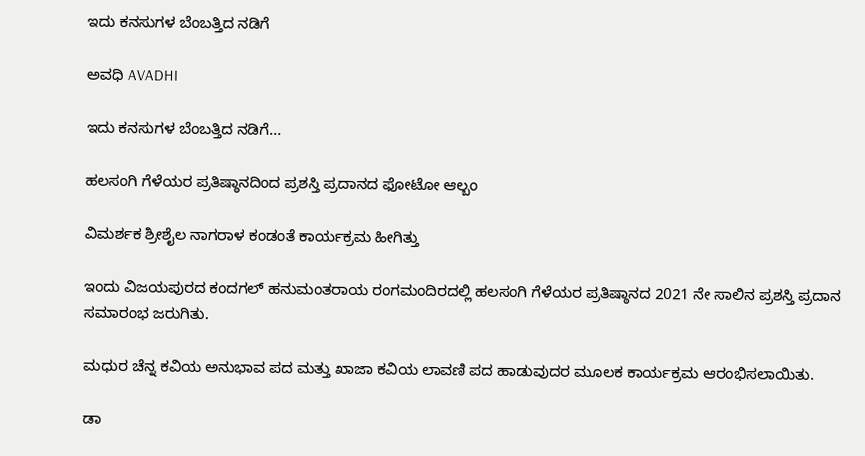ಇದು ಕನಸುಗಳ ಬೆಂಬತ್ತಿದ ನಡಿಗೆ‍

ಅವಧಿ AVADHI

ಇದು ಕನಸುಗಳ ಬೆಂಬತ್ತಿದ ನಡಿಗೆ...

ಹಲಸಂಗಿ ಗೆಳೆಯರ ಪ್ರತಿಷ್ಠಾನದಿಂದ ಪ್ರಶಸ್ತಿ ಪ್ರದಾನದ ಫೋಟೋ ಆಲ್ಬಂ

ವಿಮರ್ಶಕ ಶ್ರೀಶೈಲ ನಾಗರಾಳ ಕಂಡಂತೆ ಕಾರ್ಯಕ್ರಮ ಹೀಗಿತ್ತು

ಇಂದು ವಿಜಯಪುರದ ಕಂದಗಲ್ ಹನುಮಂತರಾಯ ರಂಗಮಂದಿರದಲ್ಲಿ ಹಲಸಂಗಿ ಗೆಳೆಯರ ಪ್ರತಿಷ್ಠಾನದ 2021 ನೇ ಸಾಲಿನ ಪ್ರಶಸ್ತಿ ಪ್ರದಾನ ಸಮಾರಂಭ ಜರುಗಿತು.

ಮಧುರ ಚೆನ್ನ ಕವಿಯ ಅನುಭಾವ ಪದ ಮತ್ತು ಖಾಜಾ ಕವಿಯ ಲಾವಣಿ ಪದ ಹಾಡುವುದರ ಮೂಲಕ ಕಾರ್ಯಕ್ರಮ ಆರಂಭಿಸಲಾಯಿತು.

ಡಾ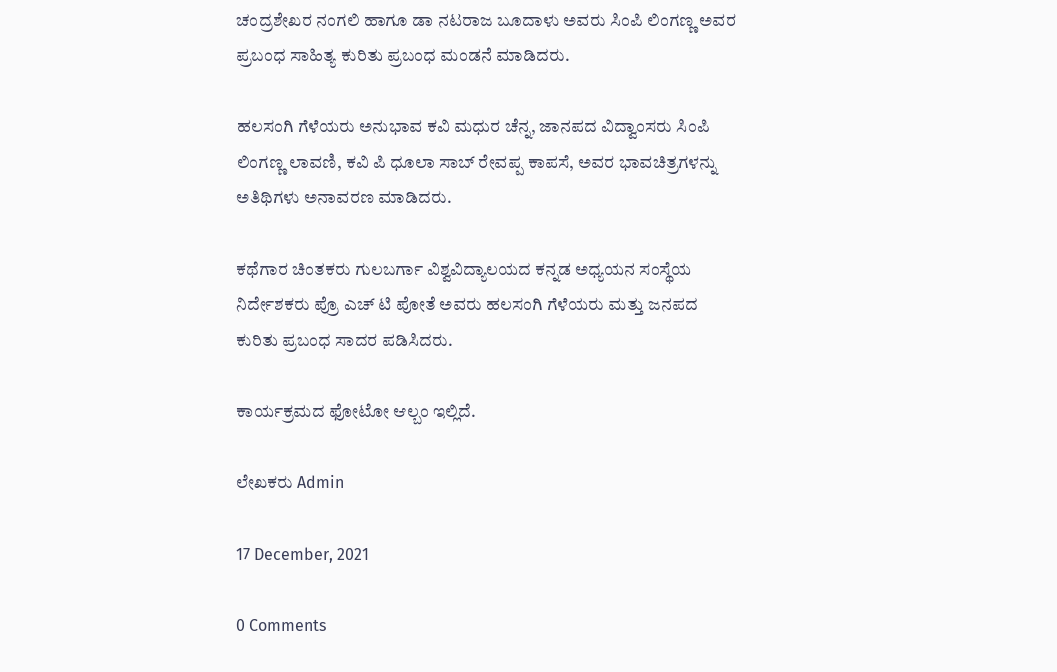ಚಂದ್ರಶೇಖರ ನಂಗಲಿ ಹಾಗೂ ಡಾ ನಟರಾಜ ಬೂದಾಳು ಅವರು ಸಿಂಪಿ ಲಿಂಗಣ್ಣ ಅವರ ಪ್ರಬಂಧ ಸಾಹಿತ್ಯ ಕುರಿತು ಪ್ರಬಂಧ ಮಂಡನೆ ಮಾಡಿದರು.

ಹಲಸಂಗಿ ಗೆಳೆಯರು ಅನುಭಾವ ಕವಿ ಮಧುರ ಚೆನ್ನ, ಜಾನಪದ ವಿದ್ವಾಂಸರು ಸಿಂಪಿ ಲಿಂಗಣ್ಣ ಲಾವಣಿ, ಕವಿ ಪಿ ಧೂಲಾ ಸಾಬ್ ರೇವಪ್ಪ ಕಾಪಸೆ, ಅವರ ಭಾವಚಿತ್ರಗಳನ್ನು ಅತಿಥಿಗಳು ಅನಾವರಣ ಮಾಡಿದರು.

ಕಥೆಗಾರ ಚಿಂತಕರು ಗುಲಬರ್ಗಾ ವಿಶ್ವವಿದ್ಯಾಲಯದ ಕನ್ನಡ ಅಧ್ಯಯನ ಸಂಸ್ಥೆಯ ನಿರ್ದೇಶಕರು ಪ್ರೊ ಎಚ್ ಟಿ ಪೋತೆ ಅವರು ಹಲಸಂಗಿ ಗೆಳೆಯರು ಮತ್ತು ಜನಪದ ಕುರಿತು ಪ್ರಬಂಧ ಸಾದರ ಪಡಿಸಿದರು.

ಕಾರ್ಯಕ್ರಮದ ಫೋಟೋ ಆಲ್ಬಂ ಇಲ್ಲಿದೆ.

ಲೇಖಕರು Admin

17 December, 2021

0 Comments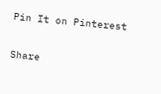Pin It on Pinterest

Share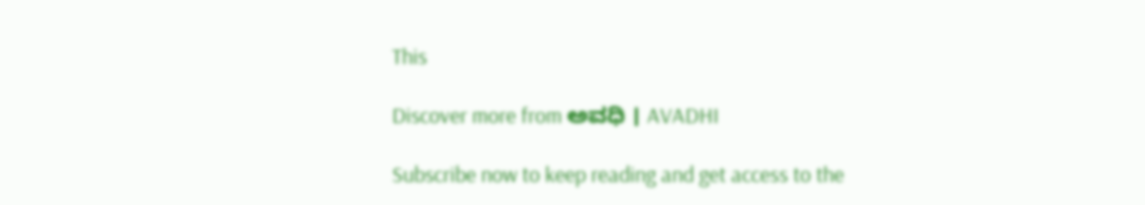This

Discover more from ಅವಧಿ । AVADHI

Subscribe now to keep reading and get access to the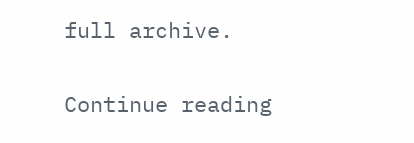full archive.

Continue reading